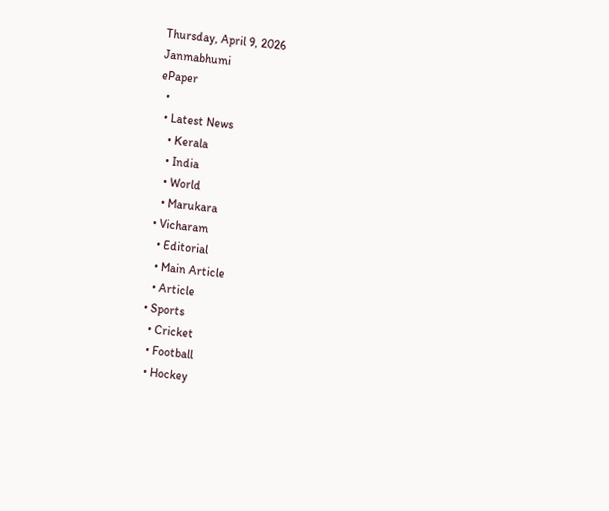Thursday, April 9, 2026
Janmabhumi
ePaper
  •
  • Latest News
    • Kerala
    • India
    • World
    • Marukara
  • Vicharam
    • Editorial
    • Main Article
    • Article
  • Sports
    • Cricket
    • Football
    • Hockey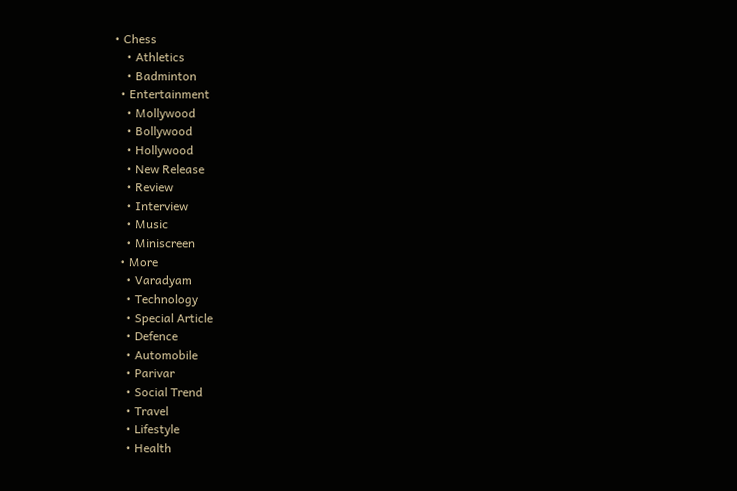• Chess
    • Athletics
    • Badminton
  • Entertainment
    • Mollywood
    • Bollywood
    • Hollywood
    • New Release
    • Review
    • Interview
    • Music
    • Miniscreen
  • More
    • Varadyam
    • Technology
    • Special Article
    • Defence
    • Automobile
    • Parivar
    • Social Trend
    • Travel
    • Lifestyle
    • Health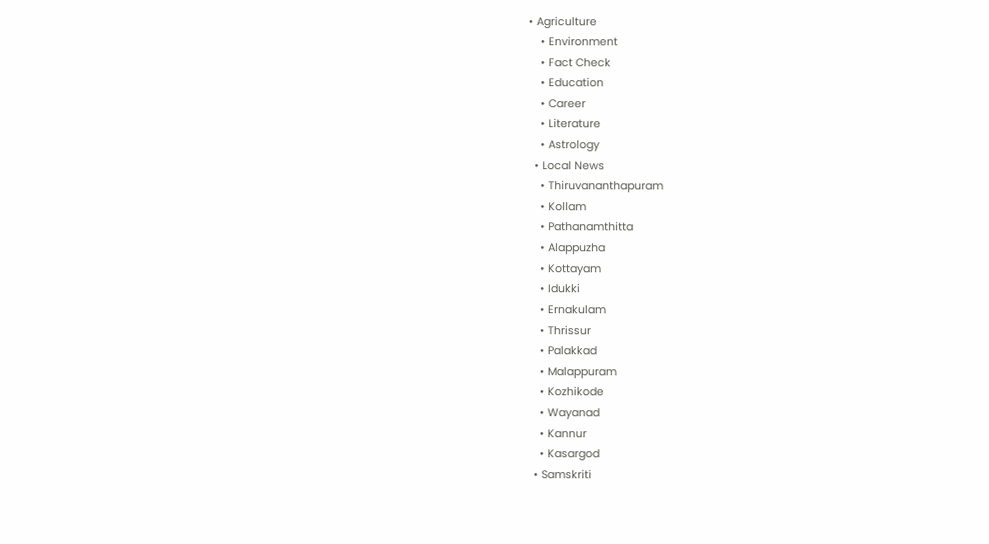• Agriculture
    • Environment
    • Fact Check
    • Education
    • Career
    • Literature
    • Astrology
  • Local News
    • Thiruvananthapuram
    • Kollam
    • Pathanamthitta
    • Alappuzha
    • Kottayam
    • Idukki
    • Ernakulam
    • Thrissur
    • Palakkad
    • Malappuram
    • Kozhikode
    • Wayanad
    • Kannur
    • Kasargod
  • Samskriti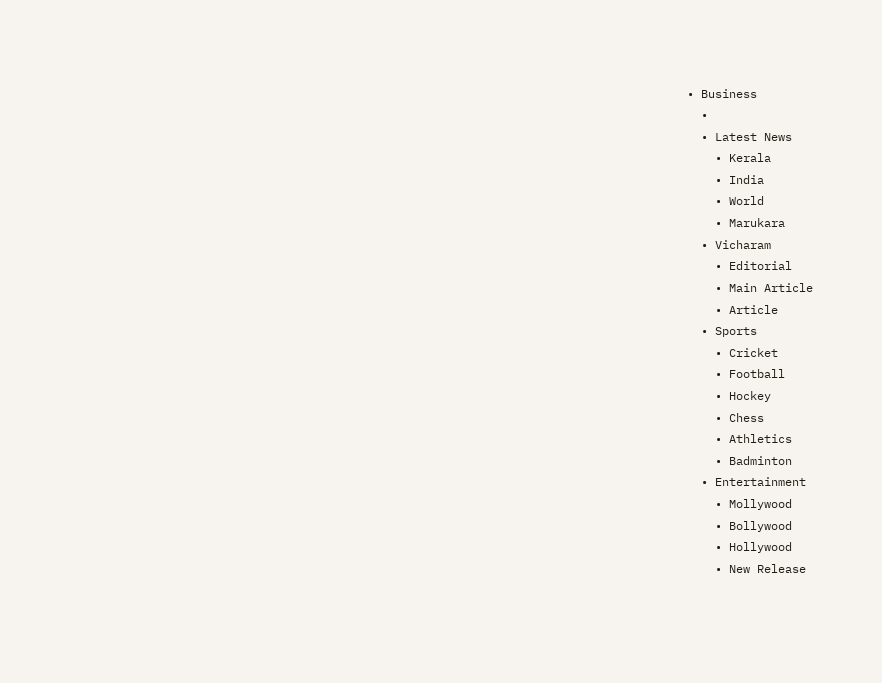• Business
  •
  • Latest News
    • Kerala
    • India
    • World
    • Marukara
  • Vicharam
    • Editorial
    • Main Article
    • Article
  • Sports
    • Cricket
    • Football
    • Hockey
    • Chess
    • Athletics
    • Badminton
  • Entertainment
    • Mollywood
    • Bollywood
    • Hollywood
    • New Release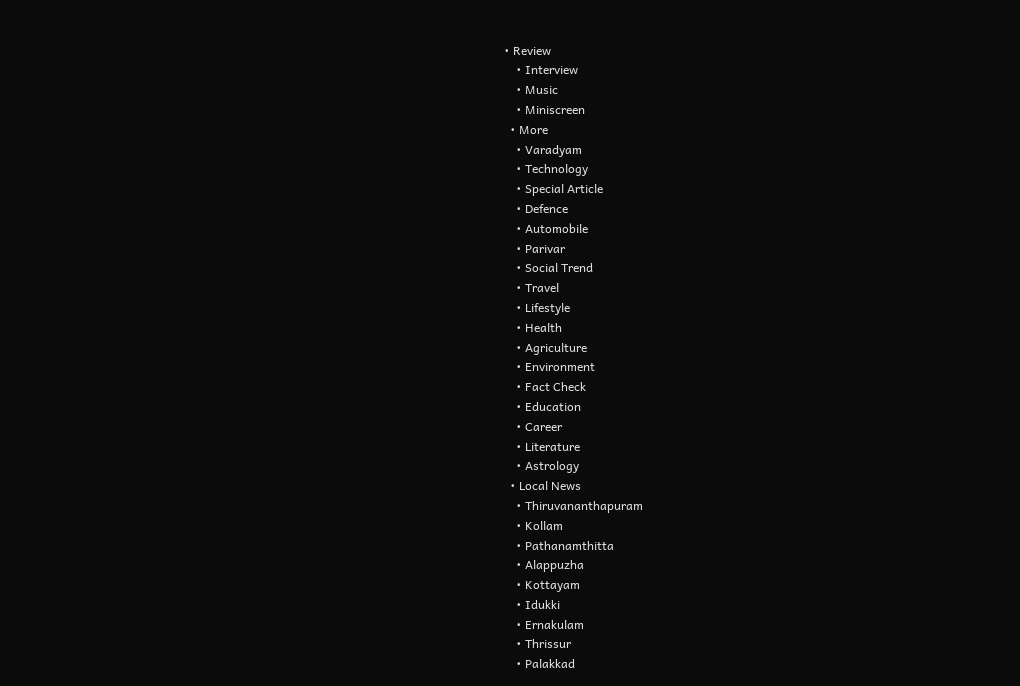• Review
    • Interview
    • Music
    • Miniscreen
  • More
    • Varadyam
    • Technology
    • Special Article
    • Defence
    • Automobile
    • Parivar
    • Social Trend
    • Travel
    • Lifestyle
    • Health
    • Agriculture
    • Environment
    • Fact Check
    • Education
    • Career
    • Literature
    • Astrology
  • Local News
    • Thiruvananthapuram
    • Kollam
    • Pathanamthitta
    • Alappuzha
    • Kottayam
    • Idukki
    • Ernakulam
    • Thrissur
    • Palakkad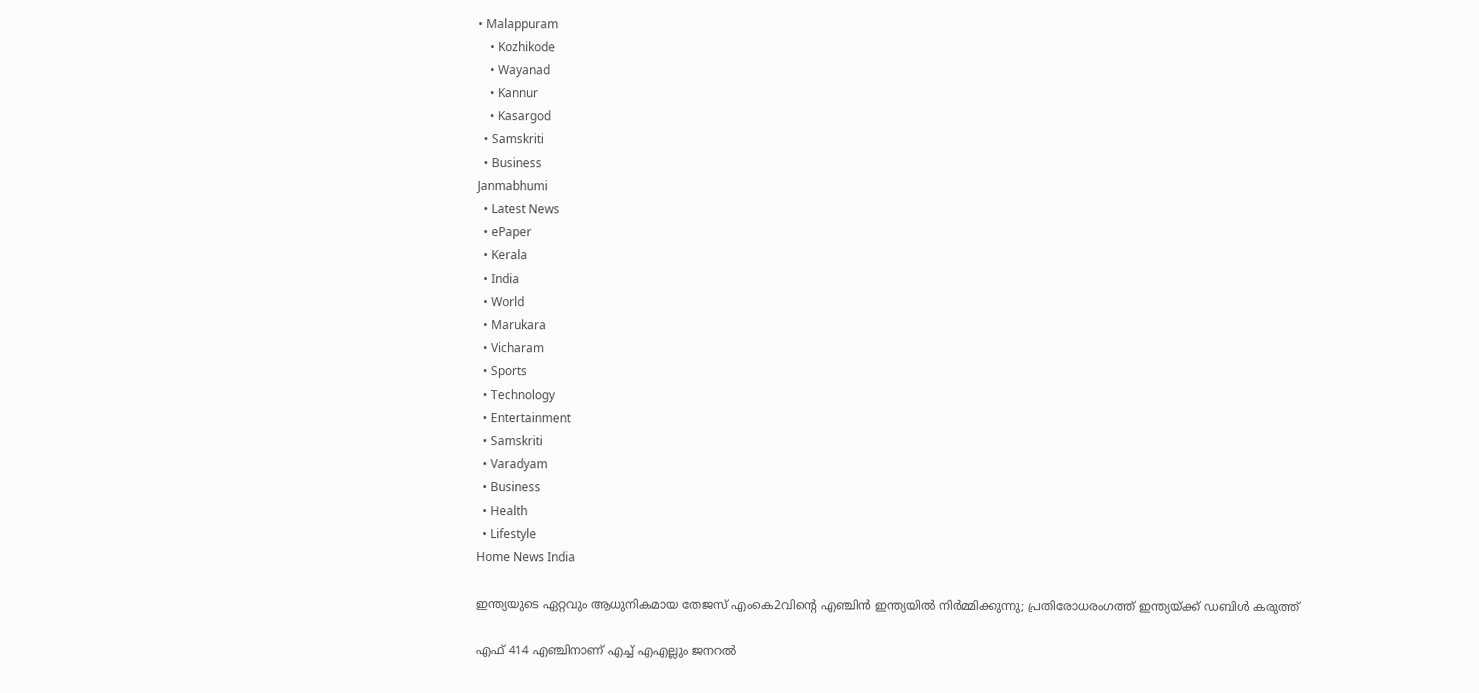• Malappuram
    • Kozhikode
    • Wayanad
    • Kannur
    • Kasargod
  • Samskriti
  • Business
Janmabhumi
  • Latest News
  • ePaper
  • Kerala
  • India
  • World
  • Marukara
  • Vicharam
  • Sports
  • Technology
  • Entertainment
  • Samskriti
  • Varadyam
  • Business
  • Health
  • Lifestyle
Home News India

ഇന്ത്യയുടെ ഏറ്റവും ആധുനികമായ തേജസ് എംകെ2വിന്റെ എഞ്ചിന്‍ ഇന്ത്യയില്‍ നിര്‍മ്മിക്കുന്നു; പ്രതിരോധരംഗത്ത് ഇന്ത്യയ്‌ക്ക് ഡബിള്‍ കരുത്ത്

എഫ് 414 എഞ്ചിനാണ് എച്ച് എഎല്ലും ജനറല്‍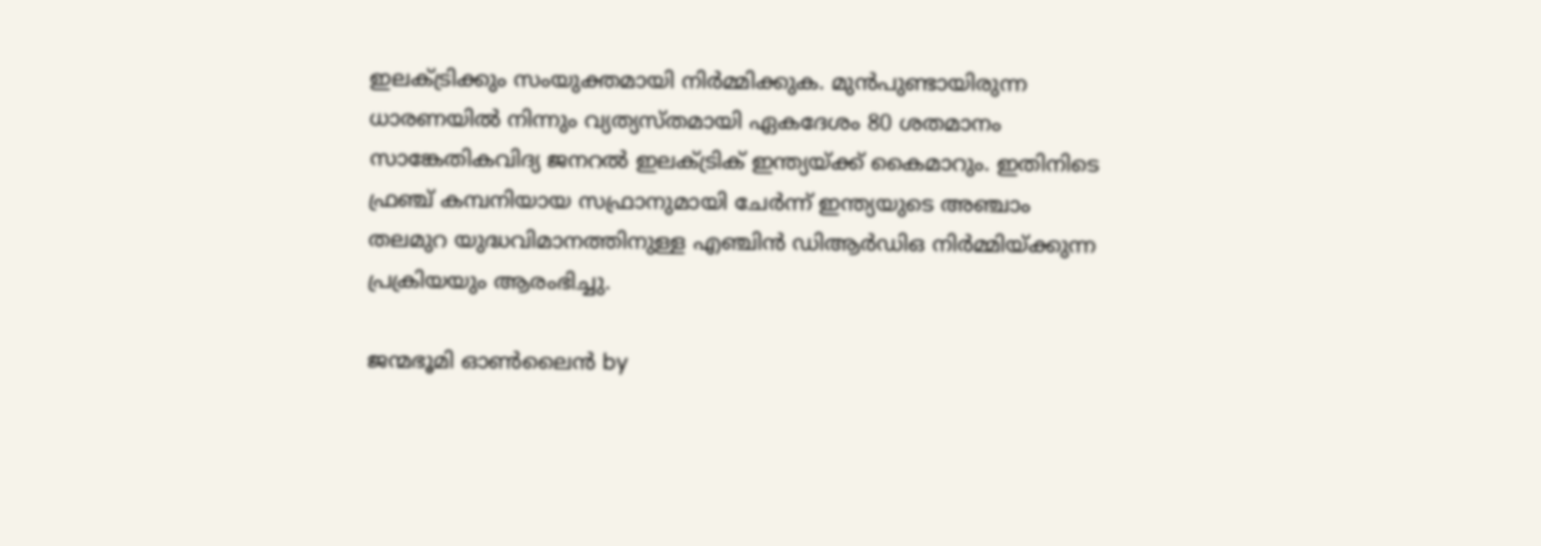ഇലക്ട്രിക്കും സംയുക്തമായി നിര്‍മ്മിക്കുക. മുന്‍പുണ്ടായിരുന്ന ധാരണയില്‍ നിന്നും വ്യത്യസ്തമായി ഏകദേശം 80 ശതമാനം സാങ്കേതികവിദ്യ ജനറല്‍ ഇലക്ട്രിക് ഇന്ത്യയ്‌ക്ക് കൈമാറും. ഇതിനിടെ ഫ്രഞ്ച് കമ്പനിയായ സഫ്രാനുമായി ചേര്‍ന്ന് ഇന്ത്യയുടെ അഞ്ചാം തലമുറ യുദ്ധവിമാനത്തിനുള്ള എഞ്ചിന്‍ ഡിആര്‍ഡിഒ നിര്‍മ്മിയ്‌ക്കുന്ന പ്രക്രിയയും ആരംഭിച്ചു.

ജന്മഭൂമി ഓണ്‍ലൈന്‍ by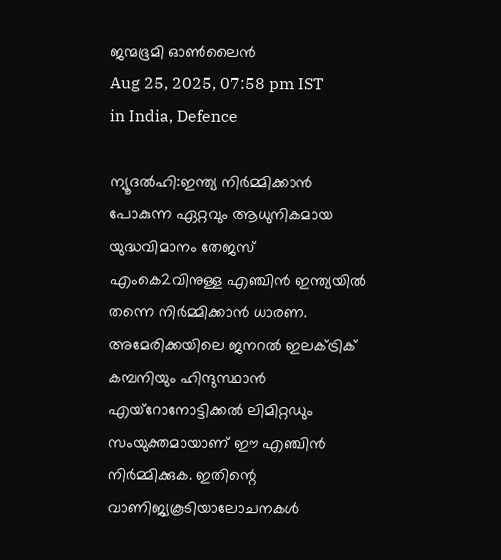ജന്മഭൂമി ഓണ്‍ലൈന്‍
Aug 25, 2025, 07:58 pm IST
in India, Defence

ന്യൂദല്‍ഹി:ഇന്ത്യ നിര്‍മ്മിക്കാന്‍ പോകുന്ന ഏറ്റവും ആധുനികമായ യുദ്ധവിമാനം തേജസ് എംകെ2വിനുള്ള എഞ്ചിന്‍ ഇന്ത്യയില്‍ തന്നെ നിര്‍മ്മിക്കാന്‍ ധാരണ. അമേരിക്കയിലെ ജനറല്‍ ഇലക്ട്രിക് കമ്പനിയും ഹിന്ദുസ്ഥാന്‍ എയ്റോനോട്ടിക്കല്‍ ലിമിറ്റഡും സംയുക്തമായാണ് ഈ എഞ്ചിന്‍ നിര്‍മ്മിക്കുക. ഇതിന്റെ വാണിജ്യകൂടിയാലോചനകള്‍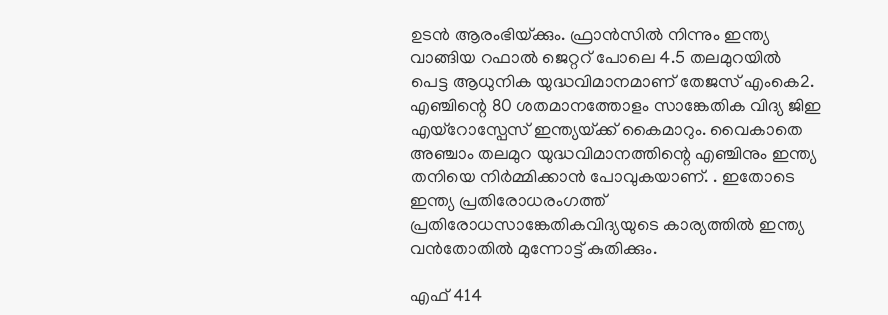ഉടന്‍ ആരംഭിയ്‌ക്കും. ഫ്രാന്‍സില്‍ നിന്നും ഇന്ത്യ വാങ്ങിയ റഫാല്‍ ജെറ്ററ് പോലെ 4.5 തലമുറയില്‍ പെട്ട ആധുനിക യുദ്ധവിമാനമാണ് തേജസ് എംകെ2. എഞ്ചിന്റെ 80 ശതമാനത്തോളം സാങ്കേതിക വിദ്യ ജിഇ എയ്റോസ്പേസ് ഇന്ത്യയ്‌ക്ക് കൈമാറും. വൈകാതെ അഞ്ചാം തലമുറ യുദ്ധവിമാനത്തിന്റെ എഞ്ചിനും ഇന്ത്യ തനിയെ നിര്‍മ്മിക്കാന്‍ പോവുകയാണ്. . ഇതോടെ ഇന്ത്യ പ്രതിരോധരംഗത്ത് പ്രതിരോധസാങ്കേതികവിദ്യയുടെ കാര്യത്തില്‍ ഇന്ത്യ വന്‍തോതില്‍ മുന്നോട്ട് കുതിക്കും.

എഫ് 414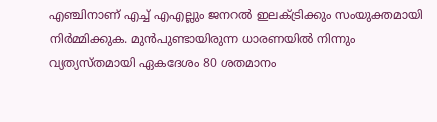എഞ്ചിനാണ് എച്ച് എഎല്ലും ജനറല്‍ ഇലക്ട്രിക്കും സംയുക്തമായി നിര്‍മ്മിക്കുക. മുന്‍പുണ്ടായിരുന്ന ധാരണയില്‍ നിന്നും വ്യത്യസ്തമായി ഏകദേശം 80 ശതമാനം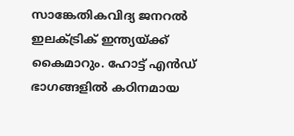സാങ്കേതികവിദ്യ ജനറല്‍ ഇലക്ട്രിക് ഇന്ത്യയ്‌ക്ക് കൈമാറും. ഹോട്ട് എന്‍ഡ് ഭാഗങ്ങളില്‍ കഠിനമായ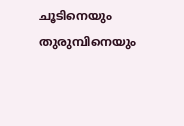ചൂടിനെയും തുരുമ്പിനെയും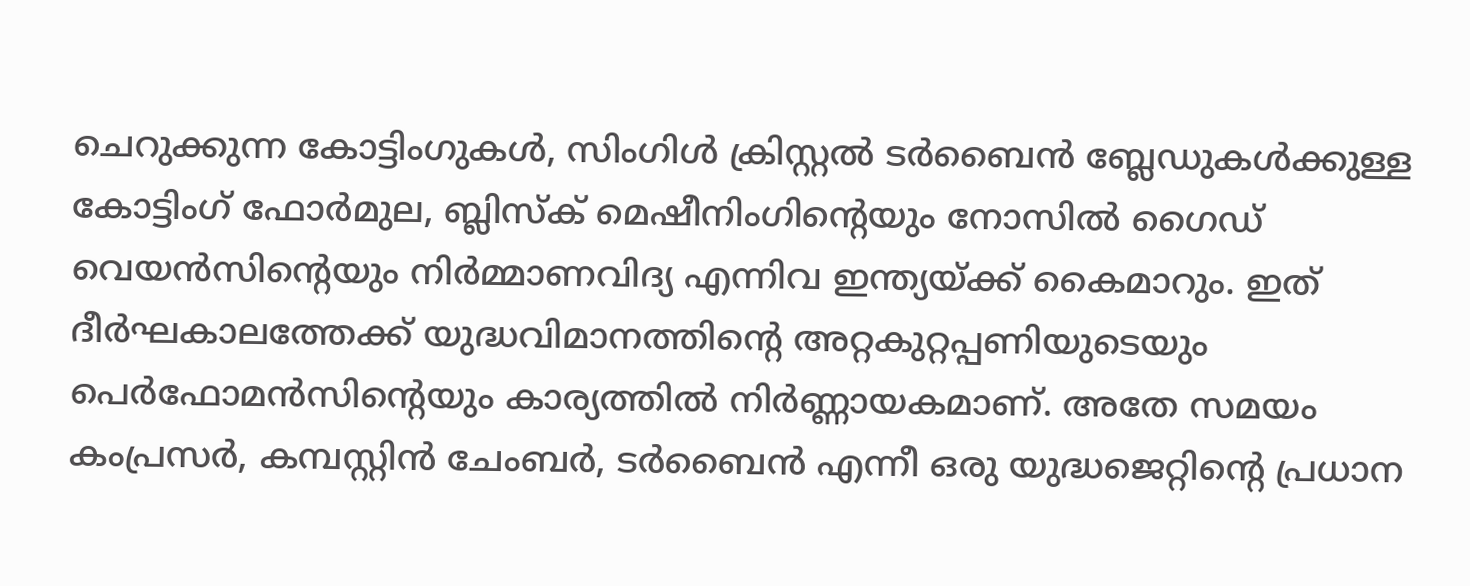ചെറുക്കുന്ന കോട്ടിംഗുകള്‍, സിംഗിള്‍ ക്രിസ്റ്റല്‍ ടര്‍ബൈന്‍ ബ്ലേഡുകള്‍ക്കുള്ള കോട്ടിംഗ് ഫോര്‍മുല, ബ്ലിസ്ക് മെഷീനിംഗിന്റെയും നോസില്‍ ഗൈഡ് വെയന്‍സിന്റെയും നിര്‍മ്മാണവിദ്യ എന്നിവ ഇന്ത്യയ്‌ക്ക് കൈമാറും. ഇത് ദീര്‍ഘകാലത്തേക്ക് യുദ്ധവിമാനത്തിന്റെ അറ്റകുറ്റപ്പണിയുടെയും പെര്‍ഫോമന്‍സിന്റെയും കാര്യത്തില്‍ നിര്‍ണ്ണായകമാണ്. അതേ സമയം കംപ്രസര്‍, കമ്പസ്റ്റിന്‍ ചേംബര്‍, ടര്‍ബൈന്‍ എന്നീ ഒരു യുദ്ധജെറ്റിന്റെ പ്രധാന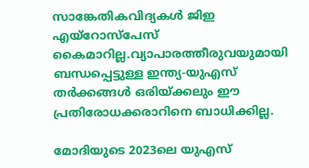സാങ്കേതികവിദ്യകള്‍ ജിഇ എയ്റോസ്പേസ് കൈമാറില്ല.വ്യാപാരത്തീരുവയുമായി ബന്ധപ്പെട്ടുള്ള ഇന്ത്യ-യുഎസ് തര്‍ക്കങ്ങള്‍ ഒരിയ്‌ക്കലും ഈ പ്രതിരോധക്കരാറിനെ ബാധിക്കില്ല.

മോദിയുടെ 2023ലെ യുഎസ്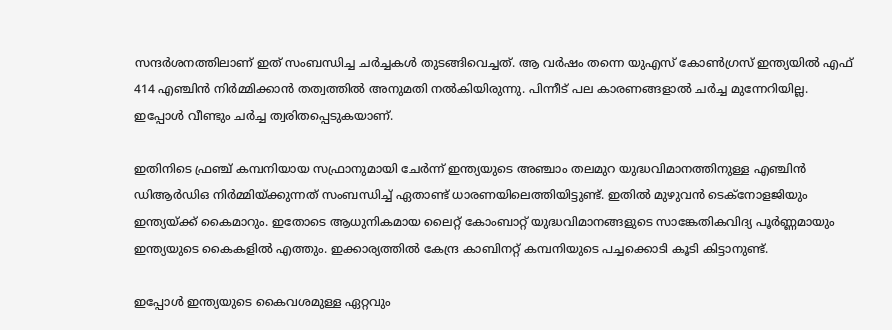സന്ദര്‍ശനത്തിലാണ് ഇത് സംബന്ധിച്ച ചര്‍ച്ചകള്‍ തുടങ്ങിവെച്ചത്. ആ വര്‍ഷം തന്നെ യുഎസ് കോണ്‍ഗ്രസ് ഇന്ത്യയില്‍ എഫ് 414 എഞ്ചിന്‍ നിര്‍മ്മിക്കാന്‍ തത്വത്തില്‍ അനുമതി നല്‍കിയിരുന്നു. പിന്നീട് പല കാരണങ്ങളാല്‍ ചര്‍ച്ച മുന്നേറിയില്ല. ഇപ്പോള്‍ വീണ്ടും ചര്‍ച്ച ത്വരിതപ്പെടുകയാണ്.

ഇതിനിടെ ഫ്രഞ്ച് കമ്പനിയായ സഫ്രാനുമായി ചേര്‍ന്ന് ഇന്ത്യയുടെ അഞ്ചാം തലമുറ യുദ്ധവിമാനത്തിനുള്ള എഞ്ചിന്‍ ഡിആര്‍ഡിഒ നിര്‍മ്മിയ്‌ക്കുന്നത് സംബന്ധിച്ച് ഏതാണ്ട് ധാരണയിലെത്തിയിട്ടുണ്ട്. ഇതില്‍ മുഴുവന്‍ ടെക്നോളജിയും ഇന്ത്യയ്‌ക്ക് കൈമാറും. ഇതോടെ ആധുനികമായ ലൈറ്റ് കോംബാറ്റ് യുദ്ധവിമാനങ്ങളുടെ സാങ്കേതികവിദ്യ പൂര്‍ണ്ണമായും ഇന്ത്യയുടെ കൈകളില്‍ എത്തും. ഇക്കാര്യത്തില്‍ കേന്ദ്ര കാബിനറ്റ് കമ്പനിയുടെ പച്ചക്കൊടി കൂടി കിട്ടാനുണ്ട്.

ഇപ്പോള്‍ ഇന്ത്യയുടെ കൈവശമുള്ള ഏറ്റവും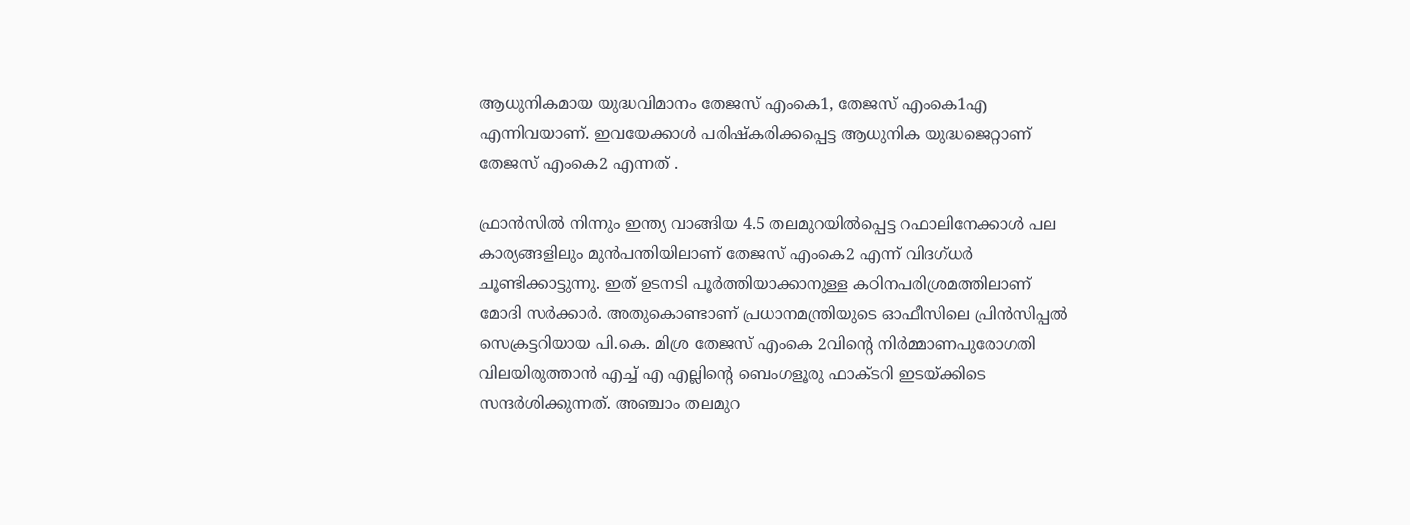ആധുനികമായ യുദ്ധവിമാനം തേജസ് എംകെ1, തേജസ് എംകെ1എ എന്നിവയാണ്. ഇവയേക്കാള്‍ പരിഷ്കരിക്കപ്പെട്ട ആധുനിക യുദ്ധജെറ്റാണ് തേജസ് എംകെ2 എന്നത് .

ഫ്രാന്‍സില്‍ നിന്നും ഇന്ത്യ വാങ്ങിയ 4.5 തലമുറയില്‍പ്പെട്ട റഫാലിനേക്കാള്‍ പല കാര്യങ്ങളിലും മുന്‍പന്തിയിലാണ് തേജസ് എംകെ2 എന്ന് വിദഗ്ധര്‍ ചൂണ്ടിക്കാട്ടുന്നു. ഇത് ഉടനടി പൂര്‍ത്തിയാക്കാനുള്ള കഠിനപരിശ്രമത്തിലാണ് മോദി സര്‍ക്കാര്‍. അതുകൊണ്ടാണ് പ്രധാനമന്ത്രിയുടെ ഓഫീസിലെ പ്രിന്‍സിപ്പല്‍ സെക്രട്ടറിയായ പി.കെ. മിശ്ര തേജസ് എംകെ 2വിന്റെ നിര്‍മ്മാണപുരോഗതി വിലയിരുത്താന്‍ എച്ച് എ എല്ലിന്റെ ബെംഗളൂരു ഫാക്ടറി ഇടയ്‌ക്കിടെ സന്ദര്‍ശിക്കുന്നത്. അഞ്ചാം തലമുറ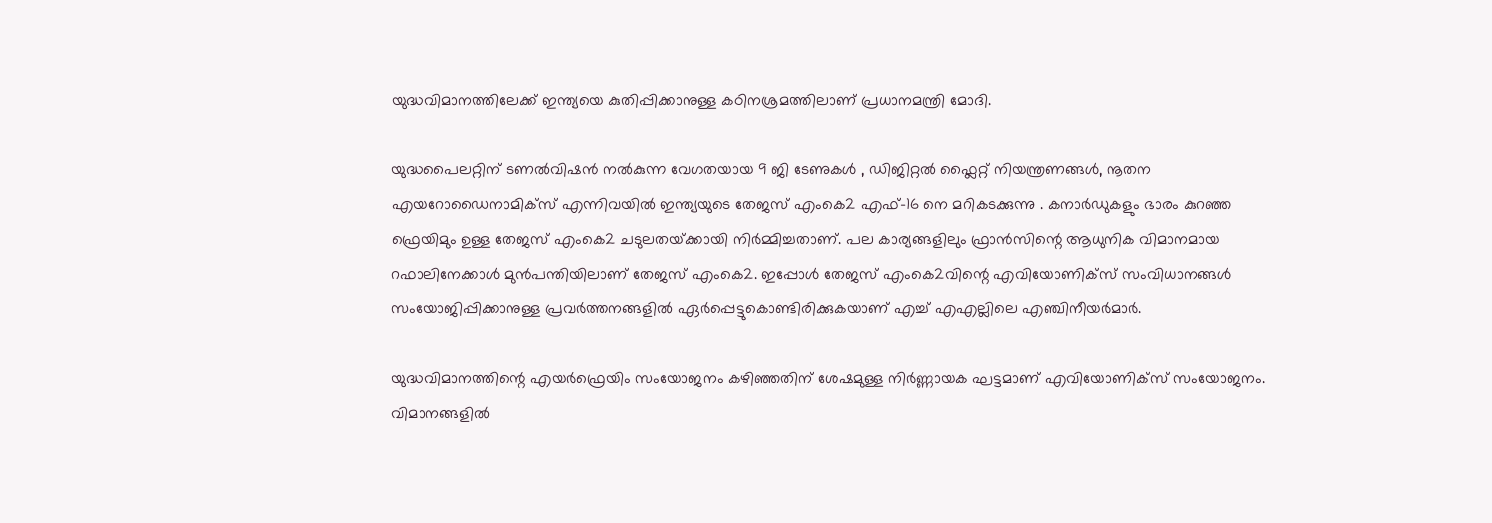യുദ്ധവിമാനത്തിലേക്ക് ഇന്ത്യയെ കുതിപ്പിക്കാനുള്ള കഠിനശ്രമത്തിലാണ് പ്രധാനമന്ത്രി മോദി.

യുദ്ധപൈലറ്റിന് ടണല്‍വിഷന്‍ നല്‍കുന്ന വേഗതയായ 9 ജി ടേണുകൾ , ഡിജിറ്റൽ ഫ്ലൈറ്റ് നിയന്ത്രണങ്ങൾ, നൂതന എയറോഡൈനാമിക്സ് എന്നിവയിൽ ഇന്ത്യയുടെ തേജസ് എംകെ2 എഫ്-16 നെ മറികടക്കുന്നു . കനാർഡുകളും ഭാരം കുറഞ്ഞ ഫ്രെയിമും ഉള്ള തേജസ് എംകെ2 ചടുലതയ്‌ക്കായി നിർമ്മിച്ചതാണ്. പല കാര്യങ്ങളിലും ഫ്രാന്‍സിന്റെ ആധുനിക വിമാനമായ റഫാലിനേക്കാള്‍ മുന്‍പന്തിയിലാണ് തേജസ് എംകെ2. ഇപ്പോള്‍ തേജസ് എംകെ2വിന്റെ എവിയോണിക്സ് സംവിധാനങ്ങള്‍ സംയോജിപ്പിക്കാനുള്ള പ്രവര്‍ത്തനങ്ങളില്‍ ഏര്‍പ്പെട്ടുകൊണ്ടിരിക്കുകയാണ് എച്ച് എഎല്ലിലെ എഞ്ചിനീയര്‍മാര്‍.

യുദ്ധവിമാനത്തിന്റെ എയര്‍ഫ്രെയിം സംയോജനം കഴിഞ്ഞതിന് ശേഷമുള്ള നിര്‍ണ്ണായക ഘട്ടമാണ് എവിയോണിക്സ് സംയോജനം. വിമാനങ്ങളിൽ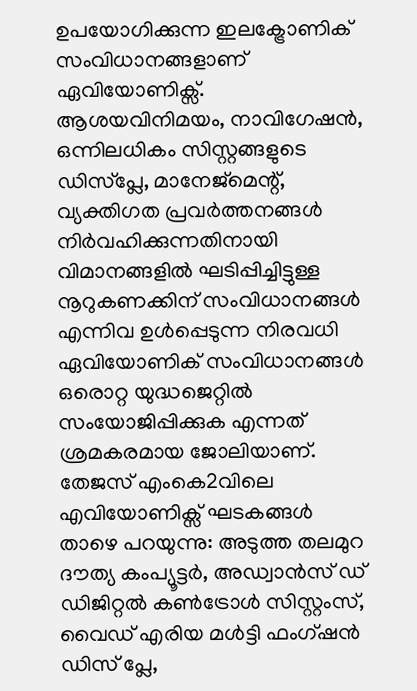ഉപയോഗിക്കുന്ന ഇലക്ട്രോണിക് സംവിധാനങ്ങളാണ് ഏവിയോണിക്സ്. ആശയവിനിമയം, നാവിഗേഷൻ, ഒന്നിലധികം സിസ്റ്റങ്ങളുടെ ഡിസ്പ്ലേ, മാനേജ്മെന്റ്, വ്യക്തിഗത പ്രവർത്തനങ്ങൾ നിർവഹിക്കുന്നതിനായി വിമാനങ്ങളിൽ ഘടിപ്പിച്ചിട്ടുള്ള നൂറുകണക്കിന് സംവിധാനങ്ങൾ എന്നിവ ഉള്‍പ്പെടുന്ന നിരവധി ഏവിയോണിക് സംവിധാനങ്ങള്‍ ഒരൊറ്റ യുദ്ധജെറ്റില്‍ സംയോജിപ്പിക്കുക എന്നത് ശ്രമകരമായ ജോലിയാണ്. തേജസ് എംകെ2വിലെ എവിയോണിക്സ് ഘടകങ്ങള്‍ താഴെ പറയുന്നു: അടുത്ത തലമുറ ദൗത്യ കംപ്യൂട്ടര്‍, അഡ്വാന്‍സ് ഡ് ഡിജിറ്റല്‍ കണ്‍ട്രോള്‍ സിസ്റ്റംസ്, വൈഡ് എരിയ മള്‍ട്ടി ഫംഗ്ഷന്‍ ഡിസ് പ്ലേ,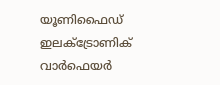യൂണിഫൈഡ് ഇലക്ട്രോണിക് വാര്‍ഫെയര്‍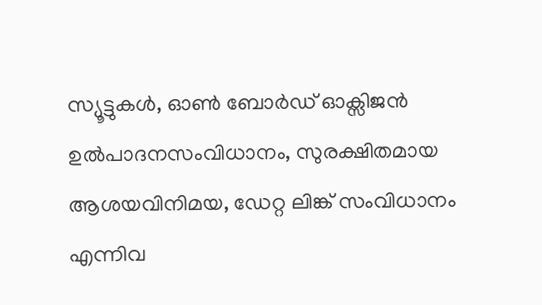സ്യൂട്ടുകള്‍, ഓണ്‍ ബോര്‍ഡ് ഓക്സിജന്‍ ഉല്‍പാദനസംവിധാനം, സുരക്ഷിതമായ ആശയവിനിമയ, ഡേറ്റ ലിങ്ക് സംവിധാനം എന്നിവ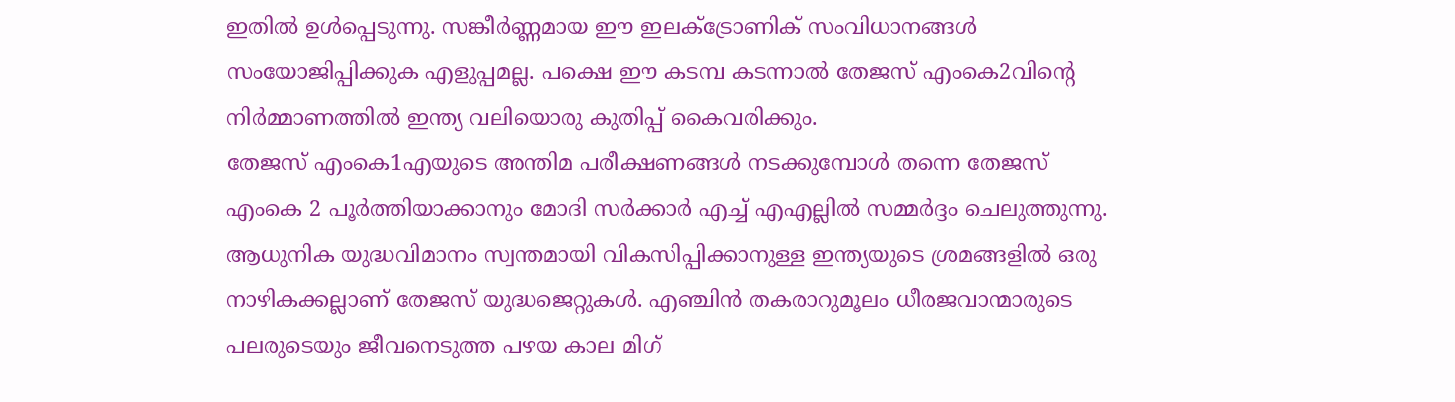ഇതില്‍ ഉള്‍പ്പെടുന്നു. സങ്കീര്‍ണ്ണമായ ഈ ഇലക്ട്രോണിക് സംവിധാനങ്ങള്‍ സംയോജിപ്പിക്കുക എളുപ്പമല്ല. പക്ഷെ ഈ കടമ്പ കടന്നാല്‍ തേജസ് എംകെ2വിന്റെ നിര്‍മ്മാണത്തില്‍ ഇന്ത്യ വലിയൊരു കുതിപ്പ് കൈവരിക്കും.
തേജസ് എംകെ1എയുടെ അന്തിമ പരീക്ഷണങ്ങള്‍ നടക്കുമ്പോള്‍ തന്നെ തേജസ് എംകെ 2 പൂര്‍ത്തിയാക്കാനും മോദി സര്‍ക്കാര്‍ എച്ച് എഎല്ലില്‍ സമ്മര്‍ദ്ദം ചെലുത്തുന്നു. ആധുനിക യുദ്ധവിമാനം സ്വന്തമായി വികസിപ്പിക്കാനുള്ള ഇന്ത്യയുടെ ശ്രമങ്ങളില്‍ ഒരു നാഴികക്കല്ലാണ് തേജസ് യുദ്ധജെറ്റുകള്‍. എഞ്ചിന്‍ തകരാറുമൂലം ധീരജവാന്മാരുടെ പലരുടെയും ജീവനെടുത്ത പഴയ കാല മിഗ്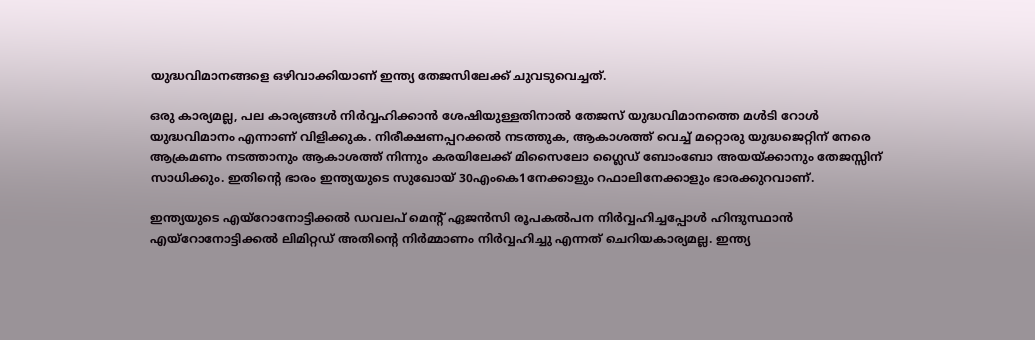യുദ്ധവിമാനങ്ങളെ ഒഴിവാക്കിയാണ് ഇന്ത്യ തേജസിലേക്ക് ചുവടുവെച്ചത്.

ഒരു കാര്യമല്ല, പല കാര്യങ്ങള്‍ നിര്‍വ്വഹിക്കാന്‍ ശേഷിയുള്ളതിനാല്‍ തേജസ് യുദ്ധവിമാനത്തെ മള്‍ടി റോള്‍ യുദ്ധവിമാനം എന്നാണ് വിളിക്കുക. നിരീക്ഷണപ്പറക്കല്‍ നടത്തുക, ആകാശത്ത് വെച്ച് മറ്റൊരു യുദ്ധജെറ്റിന് നേരെ ആക്രമണം നടത്താനും ആകാശത്ത് നിന്നും കരയിലേക്ക് മിസൈലോ ഗ്ലൈഡ് ബോംബോ അയയ്‌ക്കാനും തേജസ്സിന് സാധിക്കും. ഇതിന്റെ ഭാരം ഇന്ത്യയുടെ സുഖോയ് 30എംകെ1നേക്കാളും റഫാലിനേക്കാളും ഭാരക്കുറവാണ്.

ഇന്ത്യയുടെ എയ്റോനോട്ടിക്കല്‍ ഡവലപ് മെന്‍റ് ഏജന്‍സി രൂപകല്‍പന നിര്‍വ്വഹിച്ചപ്പോള്‍ ഹിന്ദുസ്ഥാന്‍ എയ്റോനോട്ടിക്കല്‍ ലിമിറ്റഡ് അതിന്റെ നിര്‍മ്മാണം നിര്‍വ്വഹിച്ചു എന്നത് ചെറിയകാര്യമല്ല. ഇന്ത്യ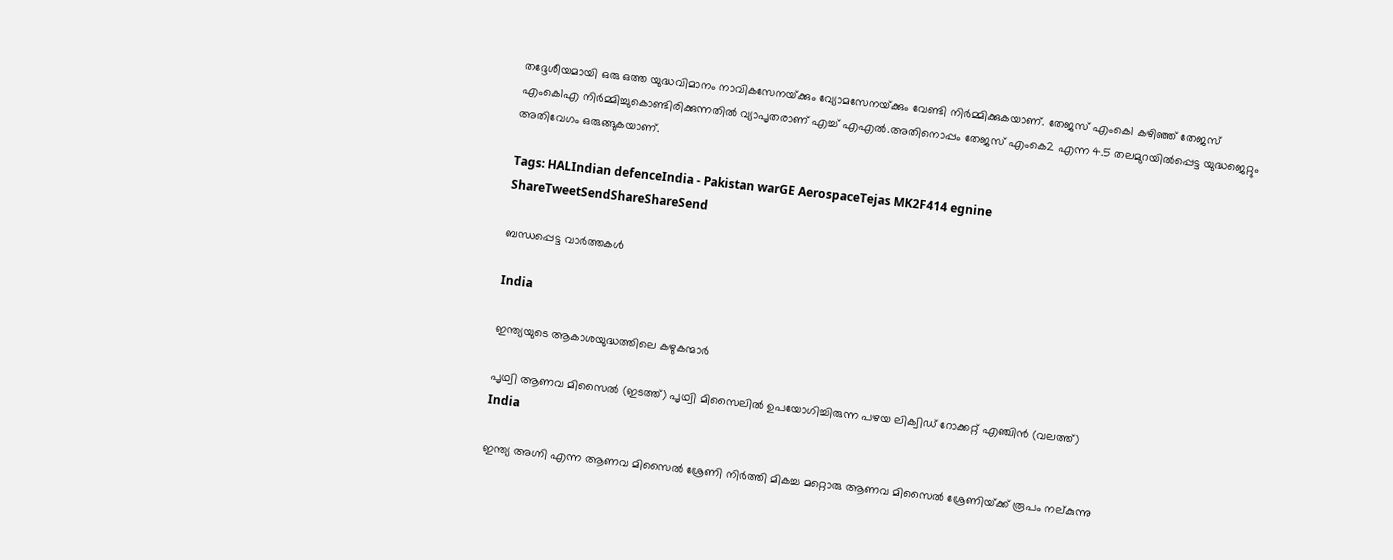തദ്ദേശീയമായി ഒരു ഒത്ത യുദ്ധവിമാനം നാവികസേനയ്‌ക്കും വ്യോമസേനയ്‌ക്കും വേണ്ടി നിര്‍മ്മിക്കുകയാണ്. തേജസ് എംകെ1 കഴിഞ്ഞ് തേജസ് എംകെ1എ നിര്‍മ്മിച്ചുകൊണ്ടിരിക്കുന്നതില്‍ വ്യാപൃതരാണ് എച്ച് എഎല്‍.അതിനൊപ്പം തേജസ് എംകെ2 എന്ന 4.5 തലമുറയില്‍പ്പെട്ട യുദ്ധജെറ്റും അതിവേഗം ഒരുങ്ങുകയാണ്.

Tags: HALIndian defenceIndia - Pakistan warGE AerospaceTejas MK2F414 egnine
ShareTweetSendShareShareSend

ബന്ധപ്പെട്ട വാര്‍ത്തകള്‍

India

ഇന്ത്യയുടെ ആകാശയുദ്ധത്തിലെ കഴുകന്മാര്‍

പൃഥ്വി ആണവ മിസൈല്‍ (ഇടത്ത്) പൃഥ്വി മിസൈലില്‍ ഉപയോഗിച്ചിരുന്ന പഴയ ലിക്വിഡ് റോക്കറ്റ് എഞ്ചിന്‍ (വലത്ത്)
India

ഇന്ത്യ അഗ്നി എന്ന ആണവ മിസൈല്‍ ശ്രേണി നിര്‍ത്തി മികച്ച മറ്റൊരു ആണവ മിസൈല്‍ ശ്രേണിയ്‌ക്ക് രൂപം നല‍്കുന്നു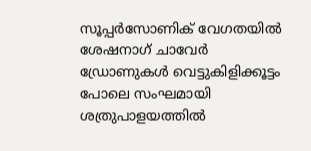സൂപ്പര്‍സോണിക് വേഗതയില്‍ ശേഷനാഗ് ചാവേര്‍ ഡ്രോണുകള്‍ വെട്ടുകിളിക്കൂട്ടം പോലെ സംഘമായി ശത്രുപാളയത്തില്‍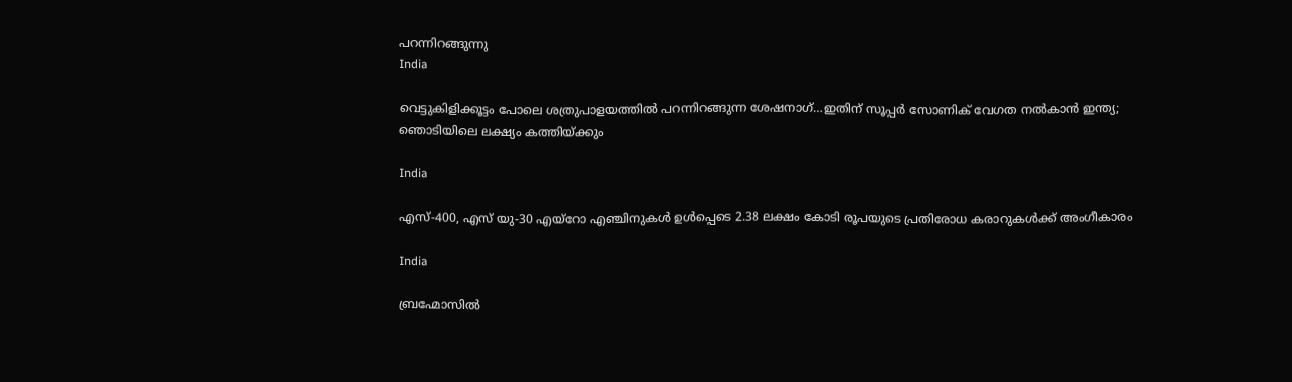പറന്നിറങ്ങുന്നു
India

വെട്ടുകിളിക്കൂട്ടം പോലെ ശത്രുപാളയത്തില്‍ പറന്നിറങ്ങുന്ന ശേഷനാഗ്…ഇതിന് സൂപ്പര്‍ സോണിക് വേഗത നല്‍കാന്‍ ഇന്ത്യ; ഞൊടിയിലെ ലക്ഷ്യം കത്തിയ്‌ക്കും

India

എസ്-400, എസ് യു-30 എയ്‌റോ എഞ്ചിനുകൾ ഉൾപ്പെടെ 2.38 ലക്ഷം കോടി രൂപയുടെ പ്രതിരോധ കരാറുകൾക്ക് അംഗീകാരം

India

ബ്രഹ്മോസില്‍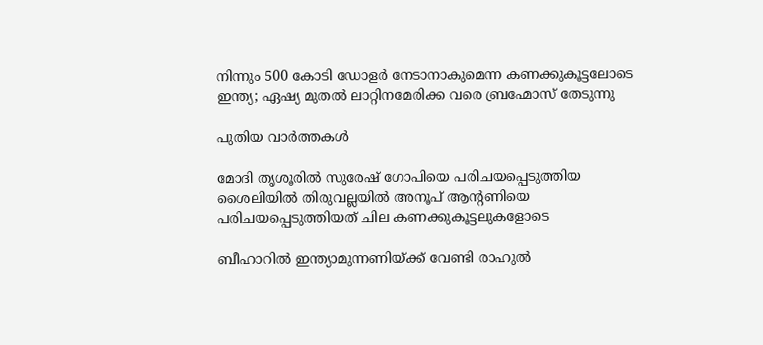നിന്നും 500 കോടി ഡോളര്‍ നേടാനാകുമെന്ന കണക്കുകൂട്ടലോടെ ഇന്ത്യ; ഏഷ്യ മുതല്‍ ലാറ്റിനമേരിക്ക വരെ ബ്രഹ്മോസ് തേടുന്നു

പുതിയ വാര്‍ത്തകള്‍

മോദി തൃശൂരില്‍ സുരേഷ് ഗോപിയെ പരിചയപ്പെടുത്തിയ ശൈലിയില്‍ തിരുവല്ലയില്‍ അനൂപ് ആന്‍റണിയെ പരിചയപ്പെടുത്തിയത് ചില കണക്കുകൂട്ടലുകളോടെ

ബീഹാറില്‍ ഇന്ത്യാമുന്നണിയ്ക്ക് വേണ്ടി രാഹുല്‍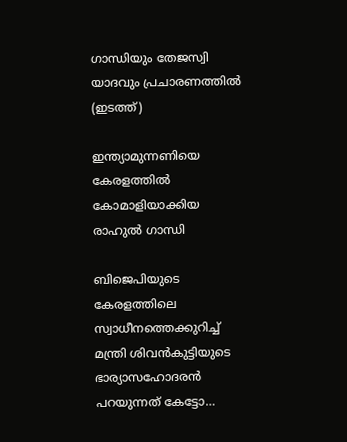ഗാന്ധിയും തേജസ്വി യാദവും പ്രചാരണത്തില്‍ (ഇടത്ത്)

ഇന്ത്യാമുന്നണിയെ കേരളത്തില്‍ കോമാളിയാക്കിയ രാഹുല്‍ ഗാന്ധി

ബിജെപിയുടെ കേരളത്തിലെ സ്വാധീനത്തെക്കുറിച്ച് മന്ത്രി ശിവന്‍കുട്ടിയുടെ ഭാര്യാസഹോദരന്‍ പറയുന്നത് കേട്ടോ…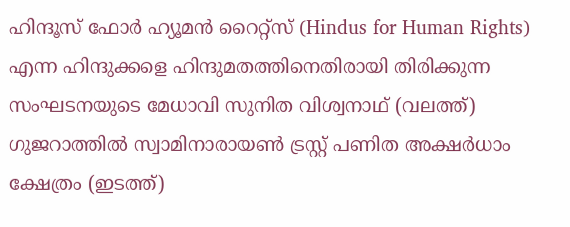ഹിന്ദൂസ് ഫോര്‍ ഹ്യൂമന്‍ റൈറ്റ്സ് (Hindus for Human Rights) എന്ന ഹിന്ദുക്കളെ ഹിന്ദുമതത്തിനെതിരായി തിരിക്കുന്ന സംഘടനയുടെ മേധാവി സുനിത വിശ്വനാഥ് (വലത്ത്) ഗുജറാത്തില്‍ സ്വാമിനാരായണ്‍ ട്രസ്റ്റ് പണിത അക്ഷര്‍ധാം ക്ഷേത്രം (ഇടത്ത്)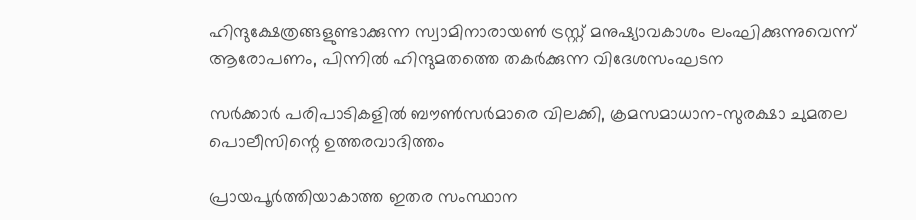ഹിന്ദുക്ഷേത്രങ്ങളുണ്ടാക്കുന്ന സ്വാമിനാരായണ്‍ ട്രസ്റ്റ് മനുഷ്യാവകാശം ലംഘിക്കുന്നുവെന്ന് ആരോപണം, പിന്നില്‍ ഹിന്ദുമതത്തെ തകര്‍ക്കുന്ന വിദേശസംഘടന

സര്‍ക്കാര്‍ പരിപാടികളില്‍ ബൗണ്‍സര്‍മാരെ വിലക്കി, ക്രമസമാധാന-സുരക്ഷാ ചുമതല പൊലീസിന്റെ ഉത്തരവാദിത്തം

പ്രായപൂര്‍ത്തിയാകാത്ത ഇതര സംസ്ഥാന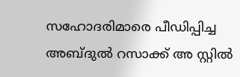സഹോദരിമാരെ പീഡിപ്പിച്ച അബ്ദുല്‍ റസാക്ക് അ സ്റ്റില്‍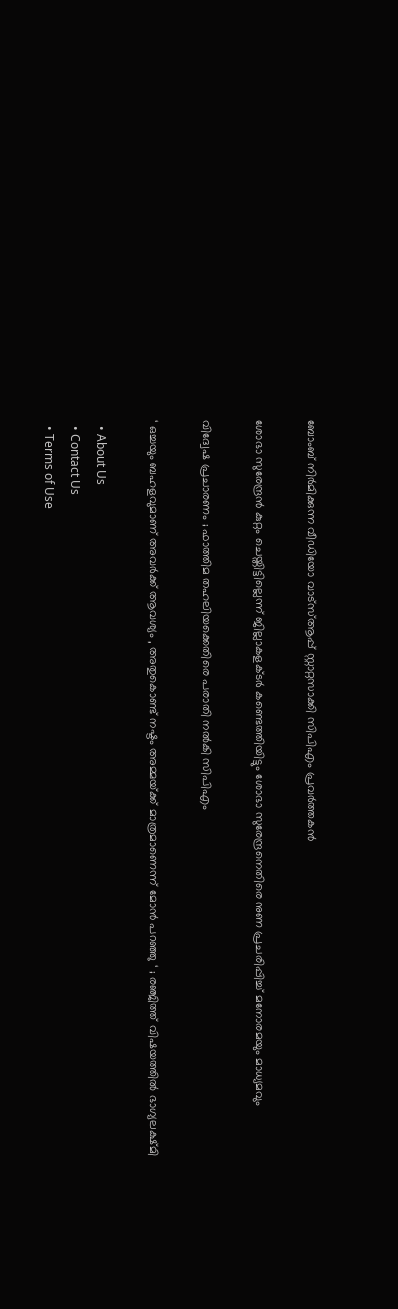ബോംബ് നിര്‍മിക്കുന്ന വീഡിയോ വാട്‌സ്ആപ്പ് സ്റ്റാറ്റസാക്കി സിപിഎം പ്രവര്‍ത്തകന്‍

ശോഭാ സുരേന്ദ്രന്‍ കുറ്റം ചെയ്തിട്ടില്ലെന്ന് ജില്ലാകളക്ടര്‍ കണ്ടെത്തിയിട്ടും ശോഭാ സുരേന്ദ്രനെതിരെ നുണ പ്രചരിപ്പിച്ച് മനോരമയും മാധ്യമവും

വിദ്വേഷ പ്രചാരണം ; ഫാത്തിമ തഹലിയക്കെതിരെ പരാതി നല്‍കി സിപിഎം

‘ ഒച്ചയും ബഹളവുമാണ് അവർക്ക് ആവശ്യം , അതുകൊണ്ട് നഷ്ടം അമ്മയ്‌ക്ക് മാത്രമാണെന്ന് മോൻ പറഞ്ഞു ‘ ; രഞ്ജിത്ത് വിഷയത്തിൽ ഭാഗ്യലക്ഷ്മി

  • About Us
  • Contact Us
  • Terms of Use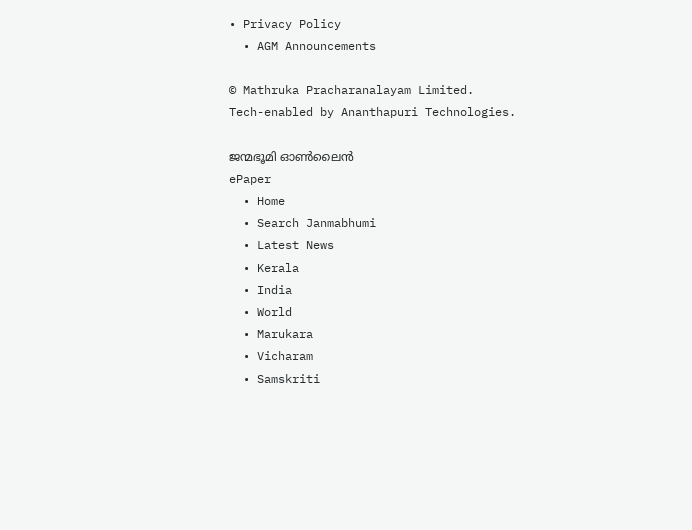• Privacy Policy
  • AGM Announcements

© Mathruka Pracharanalayam Limited.
Tech-enabled by Ananthapuri Technologies.

ജന്മഭൂമി ഓണ്‍ലൈന്‍
ePaper
  • Home
  • Search Janmabhumi
  • Latest News
  • Kerala
  • India
  • World
  • Marukara
  • Vicharam
  • Samskriti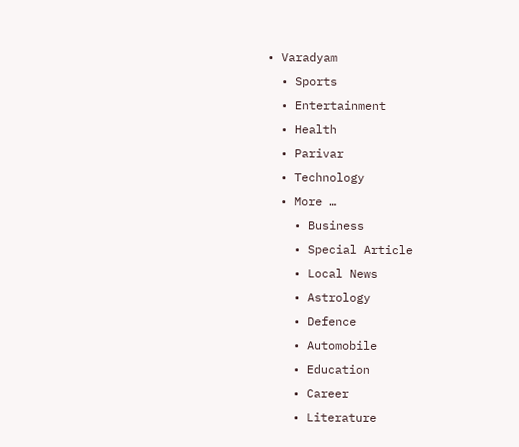• Varadyam
  • Sports
  • Entertainment
  • Health
  • Parivar
  • Technology
  • More …
    • Business
    • Special Article
    • Local News
    • Astrology
    • Defence
    • Automobile
    • Education
    • Career
    • Literature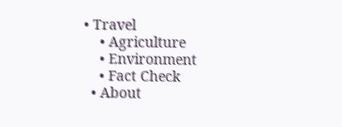• Travel
    • Agriculture
    • Environment
    • Fact Check
  • About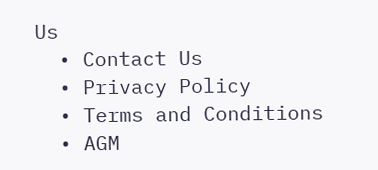Us
  • Contact Us
  • Privacy Policy
  • Terms and Conditions
  • AGM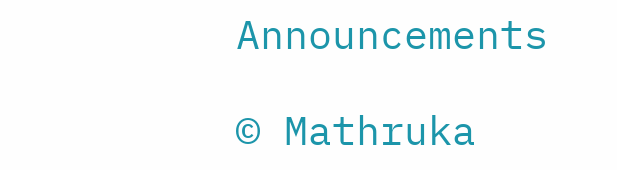Announcements

© Mathruka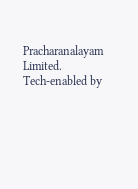Pracharanalayam Limited.
Tech-enabled by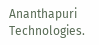Ananthapuri Technologies.